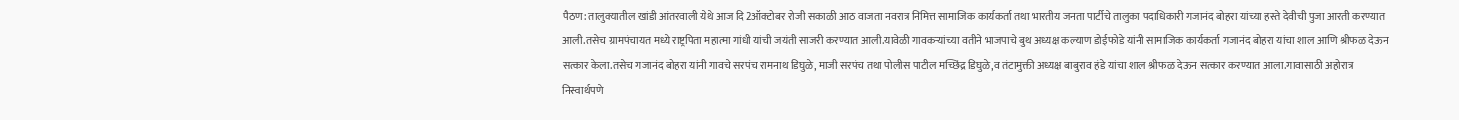पैठण: तालुक्यातील खांडी आंतरवाली येथे आज दि 2ऑक्टोबर रोजी सकाळी आठ वाजता नवरात्र निमित्त सामाजिक कार्यकर्ता तथा भारतीय जनता पार्टीचे तालुका पदाधिकारी गजानंद बोहरा यांच्या हस्ते देवीची पुजा आरती करण्यात आली.तसेच ग्रामपंचायत मध्ये राष्ट्रपिता महात्मा गांधी यांची जयंती साजरी करण्यात आली.यावेळी गावकऱ्यांच्या वतीने भाजपाचे बुथ अध्यक्ष कल्याण डोईफोडे यांनी सामाजिक कार्यकर्ता गजानंद बोहरा यांचा शाल आणि श्रीफळ देऊन सत्कार केला.तसेच गजानंद बोहरा यांनी गावचे सरपंच रामनाथ डिघुळे, माजी सरपंच तथा पोलीस पाटील मच्छिंद्र डिघुळे,व तंटामुक्ती अध्यक्ष बाबुराव हंडे यांचा शाल श्रीफळ देऊन सत्कार करण्यात आला.गावासाठी अहोरात्र निस्वार्थपणे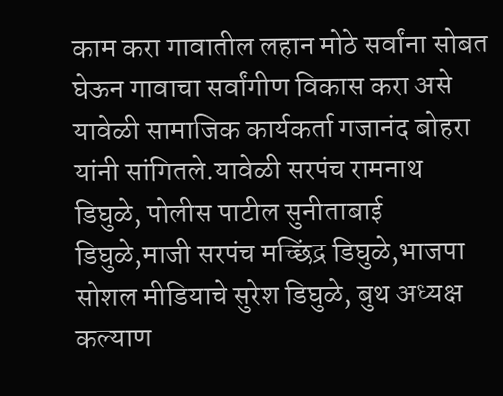काम करा गावातील लहान मोठे सर्वांना सोबत घेऊन गावाचा सर्वांगीण विकास करा असे यावेळी सामाजिक कार्यकर्ता गजानंद बोहरा यांनी सांगितले.यावेळी सरपंच रामनाथ डिघुळे, पोलीस पाटील सुनीताबाई डिघुळे,माजी सरपंच मच्छिंद्र डिघुळे,भाजपा सोशल मीडियाचे सुरेश डिघुळे, बुथ अध्यक्ष कल्याण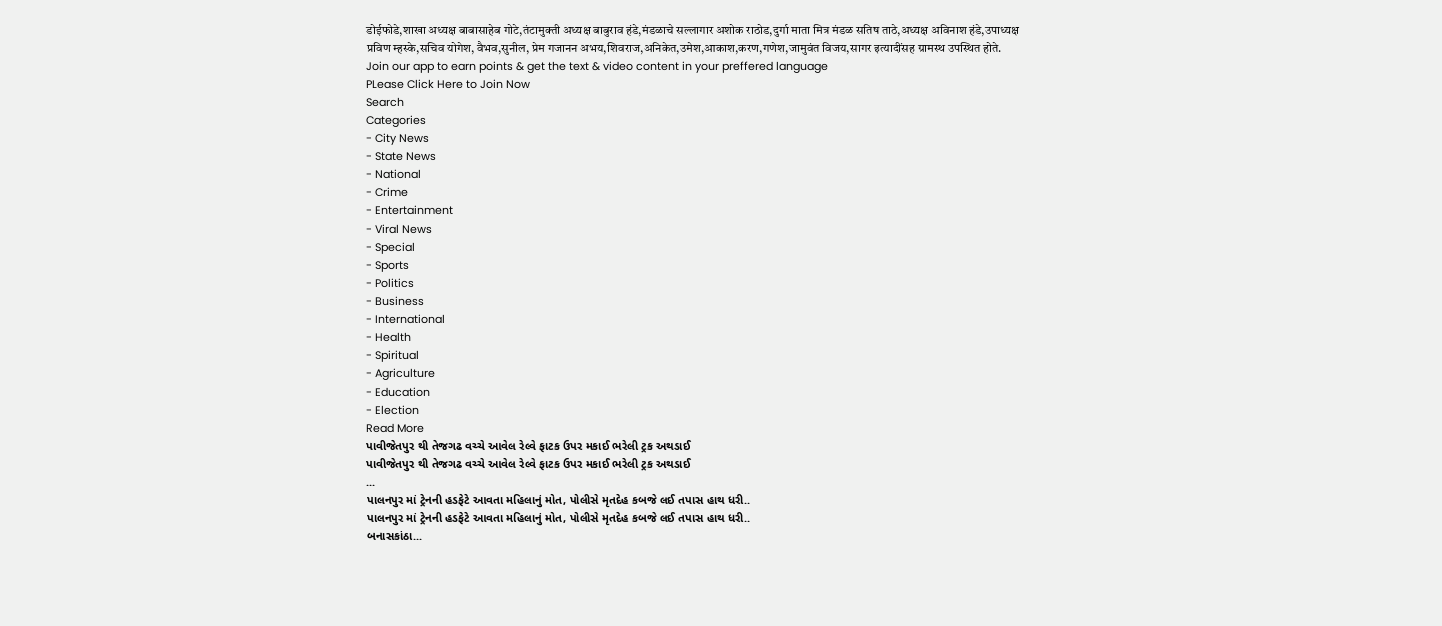डोईफोडे,शाखा अध्यक्ष बाबासाहेब गोटे,तंटामुक्ती अध्यक्ष बाबुराव हंडे,मंडळाचे सल्लागार अशोक राठोड,दुर्गा माता मित्र मंडळ सतिष ताठे,अध्यक्ष अविनाश हंडे,उपाध्यक्ष प्रविण म्हस्के,सचिव योगेश, वैभव,सुनील, प्रेम गजानन अभय,शिवराज,अनिकेत,उमेश,आकाश,करण,गणेश,जामुवंत विजय,सागर इत्यादींसह ग्रामस्थ उपस्थित होते.
Join our app to earn points & get the text & video content in your preffered language
PLease Click Here to Join Now
Search
Categories
- City News
- State News
- National
- Crime
- Entertainment
- Viral News
- Special
- Sports
- Politics
- Business
- International
- Health
- Spiritual
- Agriculture
- Education
- Election
Read More
પાવીજેતપુર થી તેજગઢ વચ્ચે આવેલ રેલ્વે ફાટક ઉપર મકાઈ ભરેલી ટ્રક અથડાઈ
પાવીજેતપુર થી તેજગઢ વચ્ચે આવેલ રેલ્વે ફાટક ઉપર મકાઈ ભરેલી ટ્રક અથડાઈ
...
પાલનપુર માં ટ્રેનની હડફેટે આવતા મહિલાનું મોત, પોલીસે મૃતદેહ કબજે લઈ તપાસ હાથ ધરી..
પાલનપુર માં ટ્રેનની હડફેટે આવતા મહિલાનું મોત, પોલીસે મૃતદેહ કબજે લઈ તપાસ હાથ ધરી..
બનાસકાંઠા...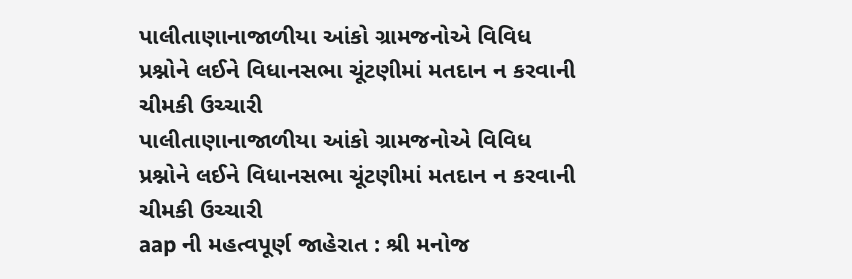પાલીતાણાનાજાળીયા આંકો ગ્રામજનોએ વિવિધ પ્રશ્નોને લઈને વિધાનસભા ચૂંટણીમાં મતદાન ન કરવાની ચીમકી ઉચ્ચારી
પાલીતાણાનાજાળીયા આંકો ગ્રામજનોએ વિવિધ પ્રશ્નોને લઈને વિધાનસભા ચૂંટણીમાં મતદાન ન કરવાની ચીમકી ઉચ્ચારી
aap ની મહત્વપૂર્ણ જાહેરાત : શ્રી મનોજ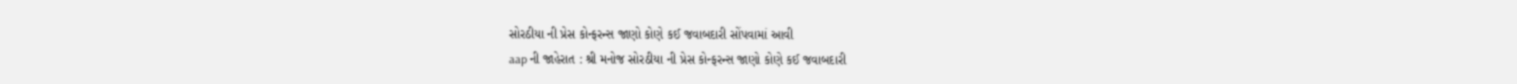સોરઠીયા ની પ્રેસ કોન્ફરન્સ જાણો કોણે કઈ જવાબદારી સોંપવામાં આવી
aap ની જાહેરાત : શ્રી મનોજ સોરઠીયા ની પ્રેસ કોન્ફરન્સ જાણો કોણે કઈ જવાબદારી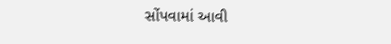સોંપવામાં આવી